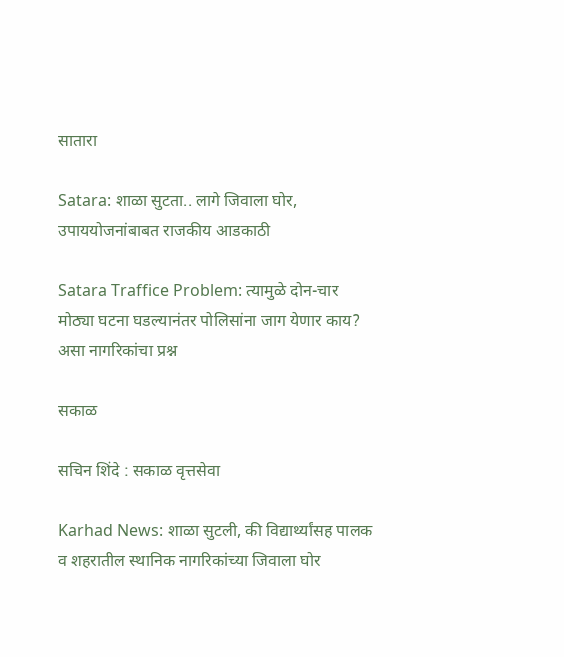सातारा

Satara: शाळा सुटता.. लागे जिवाला घोर, उपाययोजनांबाबत राजकीय आडकाठी

Satara Traffice Problem: त्यामुळे दोन-चार मोठ्या घटना घडल्यानंतर पोलिसांना जाग येणार काय? असा नागरिकांचा प्रश्न

सकाळ

सचिन शिंदे : सकाळ वृत्तसेवा

Karhad News: शाळा सुटली, की विद्यार्थ्यांसह पालक व शहरातील स्थानिक नागरिकांच्या जिवाला घोर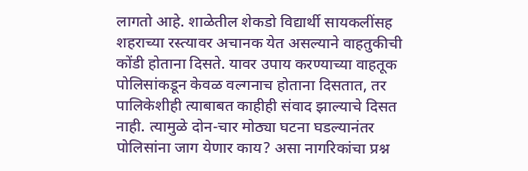लागतो आहे. शाळेतील शेकडो विद्यार्थी सायकलींसह शहराच्या रस्त्यावर अचानक येत असल्याने वाहतुकीची कोंडी होताना दिसते. यावर उपाय करण्याच्या वाहतूक पोलिसांकडून केवळ वल्गनाच होताना दिसतात, तर पालिकेशीही त्याबाबत काहीही संवाद झाल्‍याचे दिसत नाही. त्यामुळे दोन-चार मोठ्या घटना घडल्यानंतर पोलिसांना जाग येणार काय? असा नागरिकांचा प्रश्न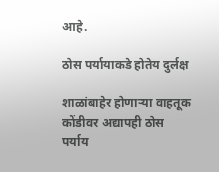आहे.

ठोस पर्यायाकडे होतेय दुर्लक्ष

शाळांबाहेर होणाऱ्या वाहतूक कोंडीवर अद्यापही ठोस पर्याय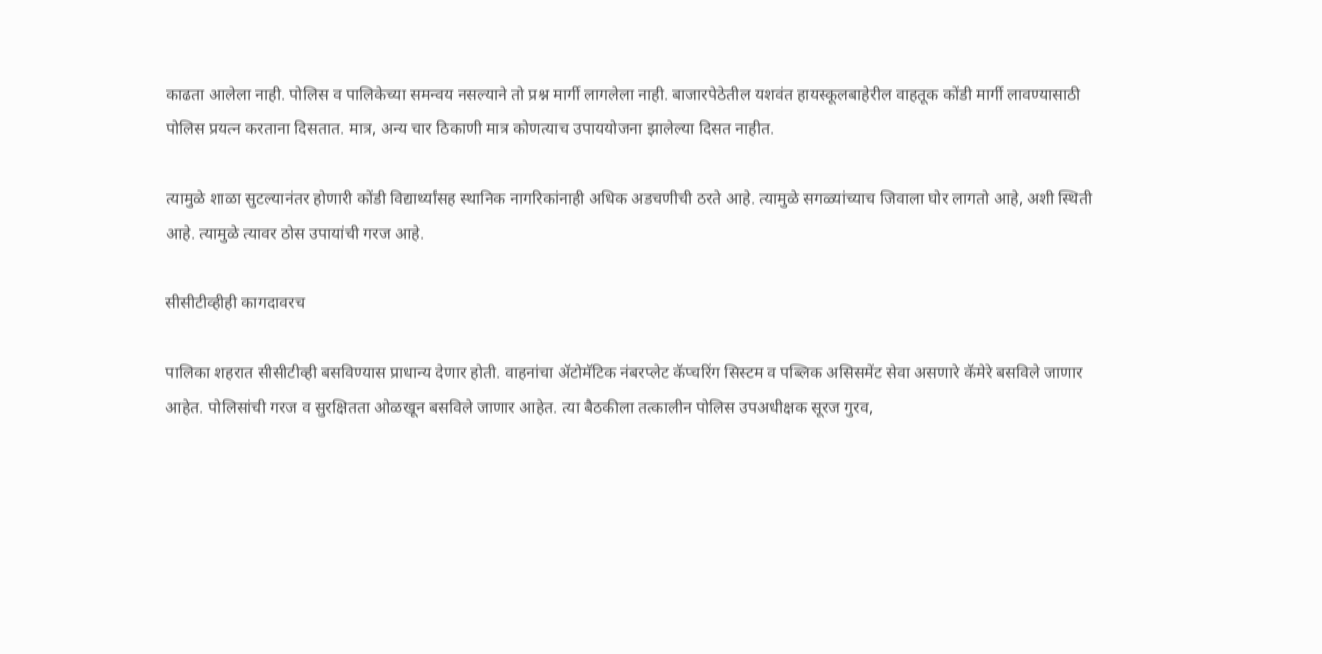काढता आलेला नाही. पोलिस व पालिकेच्या समन्वय नसल्याने तो प्रश्न मार्गी लागलेला नाही. बाजारपेठेतील यशवंत हायस्कूलबाहेरील वाहतूक कोंडी मार्गी लावण्यासाठी पोलिस प्रयत्न करताना दिसतात. मात्र, अन्य चार ठिकाणी मात्र कोणत्याच उपाययोजना झालेल्या दिसत नाहीत.

त्यामुळे शाळा सुटल्यानंतर होणारी कोंडी विद्यार्थ्यांसह स्थानिक नागरिकांनाही अधिक अडचणीची ठरते आहे. त्यामुळे सगळ्यांच्याच जिवाला घोर लागतो आहे, अशी स्थिती आहे. त्यामुळे त्यावर ठोस उपायांची गरज आहे.

सीसीटीव्हीही कागदावरच

पालिका शहरात सीसीटीव्ही बसविण्यास प्राधान्य देणार होती. वाहनांचा ॲटोमॅटिक नंबरप्लेट कॅप्चरिंग सिस्टम व पब्लिक असिसमेंट सेवा असणारे कॅमेरे बसविले जाणार आहेत. पोलिसांची गरज व सुरक्षितता ओळखून बसविले जाणार आहेत. त्या बैठकीला तत्कालीन पोलिस उपअधीक्षक सूरज गुरव,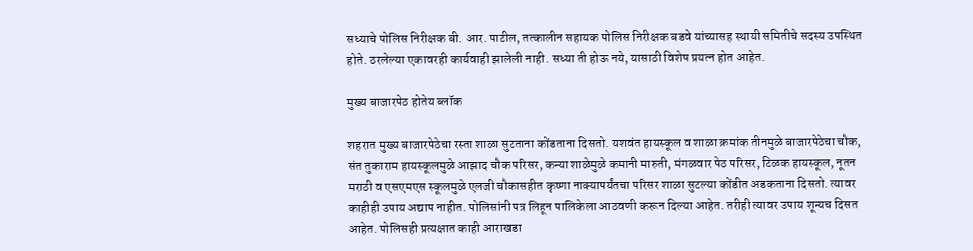सध्याचे पोलिस निरीक्षक बी. आर. पाटील, तत्कालीन सहायक पोलिस निरीक्षक बडवे यांच्यासह स्थायी समितीचे सदस्य उपस्थित होते. ठरलेल्या एकावरही कार्यवाही झालेली नाही. सध्या ती होऊ नये, यासाठी विशेष प्रयत्न होत आहेत.

मुख्य बाजारपेठ होतेय ब्लॉक

शहरात मुख्य बाजारपेठेचा रस्ता शाळा सुटताना कोंडताना दिसतो. यशवंत हायस्कूल व शाळा क्रमांक तीनमुळे बाजारपेठेचा चौक, संत तुकाराम हायस्कूलमुळे आझाद चौक परिसर, कन्या शाळेमुळे कमानी मारुती, मंगळवार पेठ परिसर, टिळक हायस्कूल, नूतन मराठी व एसएमएस स्कूलमुळे एलजी चौकासहीत कृष्णा नाक्यापर्यंतचा परिसर शाळा सुटल्या कोंडीत अडकताना दिसतो. त्यावर काहीही उपाय अद्याप नाहीत. पोलिसांनी पत्र लिहून पालिकेला आठवणी करून दिल्या आहेत. तरीही त्यावर उपाय शून्यच दिसत आहेत. पोलिसही प्रत्यक्षात काही आराखडा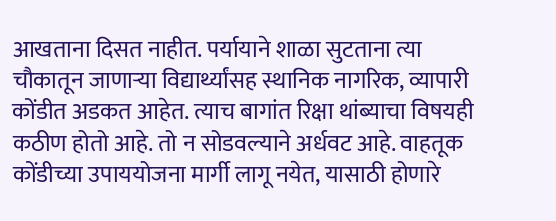आखताना दिसत नाहीत. पर्यायाने शाळा सुटताना त्या चौकातून जाणाऱ्या विद्यार्थ्यांसह स्थानिक नागरिक, व्यापारी कोंडीत अडकत आहेत. त्याच बागांत रिक्षा थांब्याचा विषयही कठीण होतो आहे. तो न सोडवल्याने अर्धवट आहे. वाहतूक कोंडीच्या उपाययोजना मार्गी लागू नयेत, यासाठी होणारे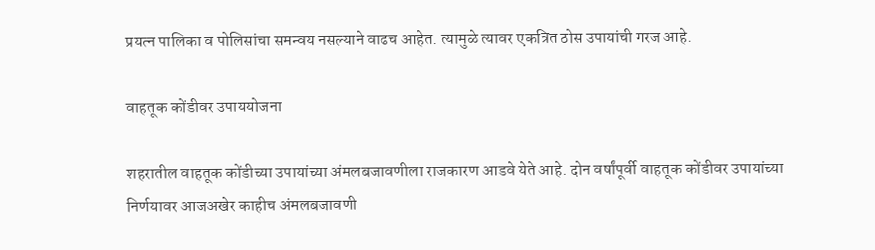प्रयत्न पालिका व पोलिसांचा समन्वय नसल्याने वाढच आहेत. त्यामुळे त्यावर एकत्रित ठोस उपायांची गरज आहे.

वाहतूक कोंडीवर उपाययोजना

शहरातील वाहतूक कोंडीच्या उपायांच्या अंमलबजावणीला राजकारण आडवे येते आहे. दोन वर्षांपूर्वी वाहतूक कोंडीवर उपायांच्या निर्णयावर आजअखेर काहीच अंमलबजावणी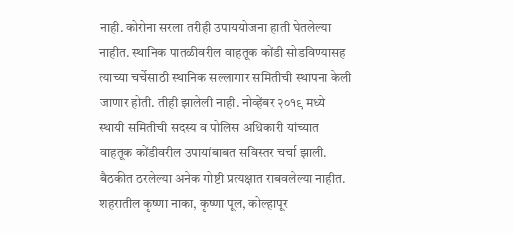नाही. कोरोना सरला तरीही उपाययोजना हाती घेतलेल्या नाहीत. स्थानिक पातळीवरील वाहतूक कोंडी सोडविण्यासह त्याच्या चर्चेसाठी स्थानिक सल्लागार समितीची स्थापना केली जाणार होती. तीही झालेली नाही. नोव्हेंबर २०१९ मध्ये स्थायी समितीची सदस्य व पोलिस अधिकारी यांच्यात वाहतूक कोंडीवरील उपायांबाबत सविस्तर चर्चा झाली. बैठकीत ठरलेल्या अनेक गोष्टी प्रत्यक्षात राबवलेल्या नाहीत. शहरातील कृष्णा नाका, कृष्णा पूल, कोल्हापूर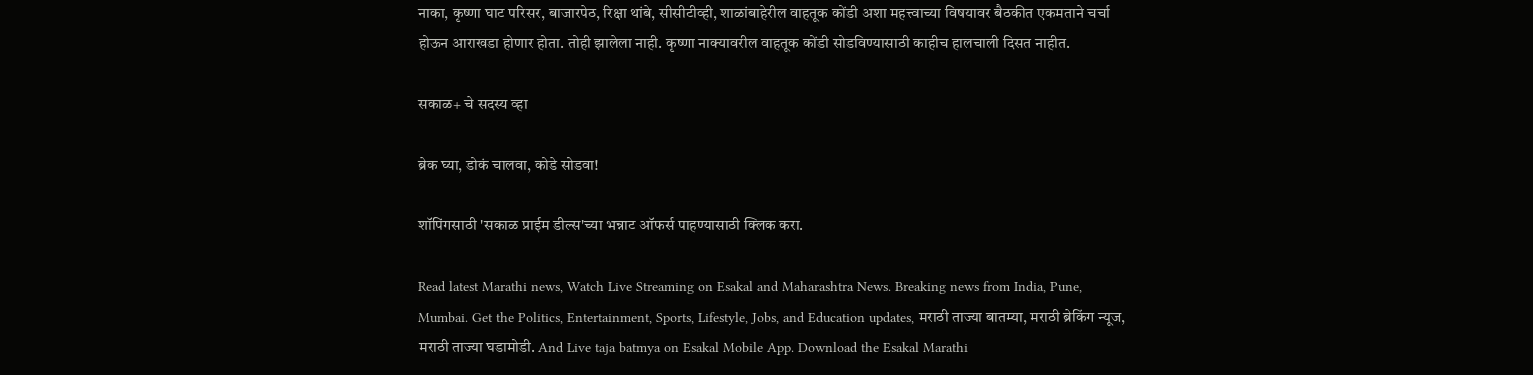नाका, कृष्णा घाट परिसर, बाजारपेठ, रिक्षा थांबे, सीसीटीव्ही, शाळांबाहेरील वाहतूक कोंडी अशा महत्त्वाच्या विषयावर बैठकीत एकमताने चर्चा होऊन आराखडा होणार होता. तोही झालेला नाही. कृष्णा नाक्यावरील वाहतूक कोंडी सोडविण्यासाठी काहीच हालचाली दिसत नाहीत.

सकाळ+ चे सदस्य व्हा

ब्रेक घ्या, डोकं चालवा, कोडे सोडवा!

शॉपिंगसाठी 'सकाळ प्राईम डील्स'च्या भन्नाट ऑफर्स पाहण्यासाठी क्लिक करा.

Read latest Marathi news, Watch Live Streaming on Esakal and Maharashtra News. Breaking news from India, Pune, Mumbai. Get the Politics, Entertainment, Sports, Lifestyle, Jobs, and Education updates, मराठी ताज्या बातम्या, मराठी ब्रेकिंग न्यूज, मराठी ताज्या घडामोडी. And Live taja batmya on Esakal Mobile App. Download the Esakal Marathi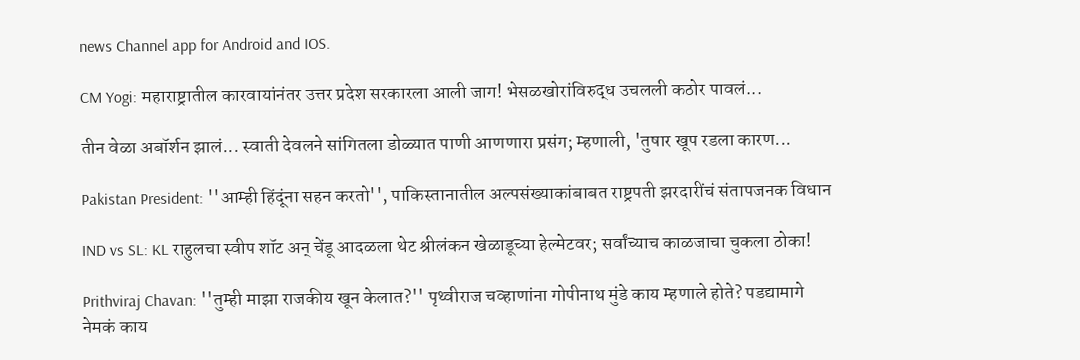news Channel app for Android and IOS.

CM Yogi: महाराष्ट्रातील कारवायांनंतर उत्तर प्रदेश सरकारला आली जाग! भेसळखोरांविरुद्ध उचलली कठोर पावलं...

तीन वेळा अबॉर्शन झालं... स्वाती देवलने सांगितला डोळ्यात पाणी आणणारा प्रसंग; म्हणाली, 'तुषार खूप रडला कारण...

Pakistan President: ''आम्ही हिंदूंना सहन करतो'', पाकिस्तानातील अल्पसंख्याकांबाबत राष्ट्रपती झरदारींचं संतापजनक विधान

IND vs SL: KL राहुलचा स्वीप शॉट अन् चेंडू आदळला थेट श्रीलंकन खेळाडूच्या हेल्मेटवर; सर्वांच्याच काळजाचा चुकला ठोका!

Prithviraj Chavan: ''तुम्ही माझा राजकीय खून केलात?'' पृथ्वीराज चव्हाणांना गोपीनाथ मुंडे काय म्हणाले होते? पडद्यामागे नेमकं काय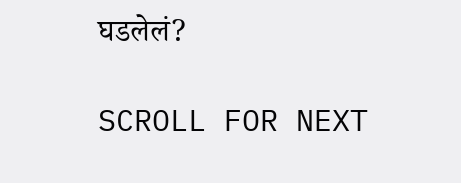घडलेलं?

SCROLL FOR NEXT